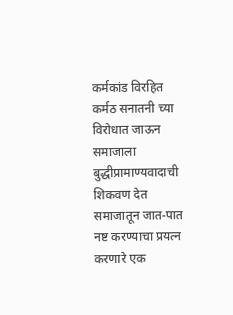कर्मकांड विरहित कर्मठ सनातनी च्या विरोधात जाऊन समाजाला बुद्धीप्रामाण्यवादाची शिकवण देत समाजातून जात-पात नष्ट करण्याचा प्रयत्न करणारे एक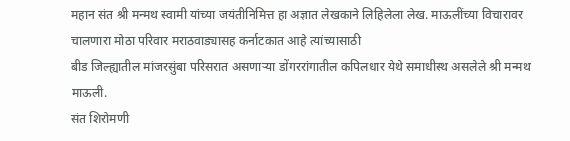महान संत श्री मन्मथ स्वामी यांच्या जयंतीनिमित्त हा अज्ञात लेखकाने लिहिलेला लेख. माऊलींच्या विचारावर चालणारा मोठा परिवार मराठवाड्यासह कर्नाटकात आहे त्यांच्यासाठी
बीड जिल्ह्यातील मांजरसुंबा परिसरात असणाऱ्या डोंगररांगातील कपिलधार येथे समाधीस्थ असलेले श्री मन्मथ माऊली.
संत शिरोमणी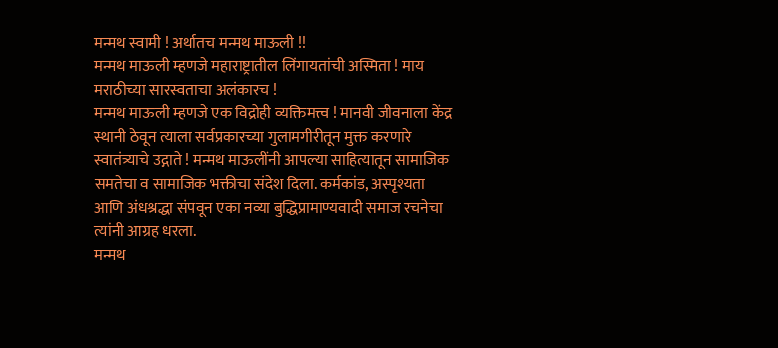मन्मथ स्वामी ! अर्थातच मन्मथ माऊली !!
मन्मथ माऊली म्हणजे महाराष्ट्रातील लिंगायतांची अस्मिता ! माय मराठीच्या सारस्वताचा अलंकारच !
मन्मथ माऊली म्हणजे एक विद्रोही व्यक्तिमत्त्व ! मानवी जीवनाला केंद्र स्थानी ठेवून त्याला सर्वप्रकारच्या गुलामगीरीतून मुक्त करणारे स्वातंत्र्याचे उद्गाते ! मन्मथ माऊलींनी आपल्या साहित्यातून सामाजिक समतेचा व सामाजिक भक्तीचा संदेश दिला. कर्मकांड, अस्पृश्यता आणि अंधश्रद्धा संपवून एका नव्या बुद्धिप्रामाण्यवादी समाज रचनेचा त्यांनी आग्रह धरला.
मन्मथ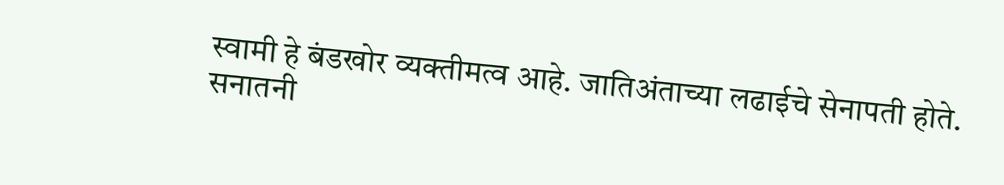स्वामी हे बंडखोर व्यक्तीमत्व आहे. जातिअंताच्या लढाईचे सेनापती होते. सनातनी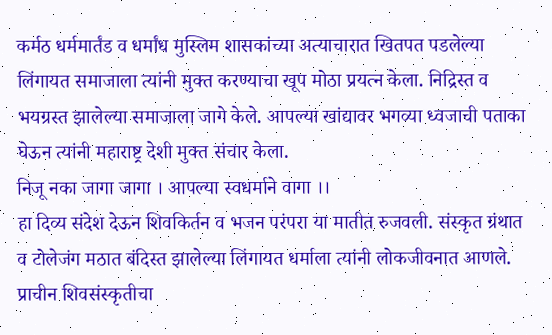कर्मठ धर्ममार्तंड व धर्मांध मुस्लिम शासकांच्या अत्याचारात खितपत पडलेल्या लिंगायत समाजाला त्यांनी मुक्त करण्याचा खूप मोठा प्रयत्न केला. निद्रिस्त व भयग्रस्त झालेल्या समाजाला जागे केले. आपल्या खांद्यावर भगव्या ध्वजाची पताका घेऊन त्यांनी महाराष्ट्र देशी मुक्त संचार केला.
निजू नका जागा जागा । आपल्या स्वधर्माने वागा ।।
हा दिव्य संदेश देऊन शिवकिर्तन व भजन परंपरा या मातीत रुजवली. संस्कृत ग्रंथात व टोलेजंग मठात बंदिस्त झालेल्या लिंगायत धर्माला त्यांनी लोकजीवनात आणले. प्राचीन शिवसंस्कृतीचा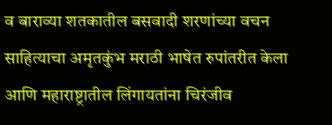व बाराव्या शतकातील बसवादी शरणांच्या वचन साहित्याचा अमृतकुंभ मराठी भाषेत रुपांतरीत केला आणि महाराष्ट्रातील लिंगायतांना चिरंजीव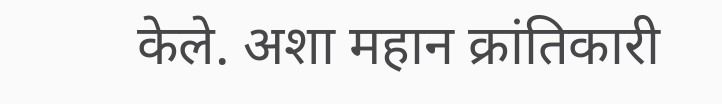केले. अशा महान क्रांतिकारी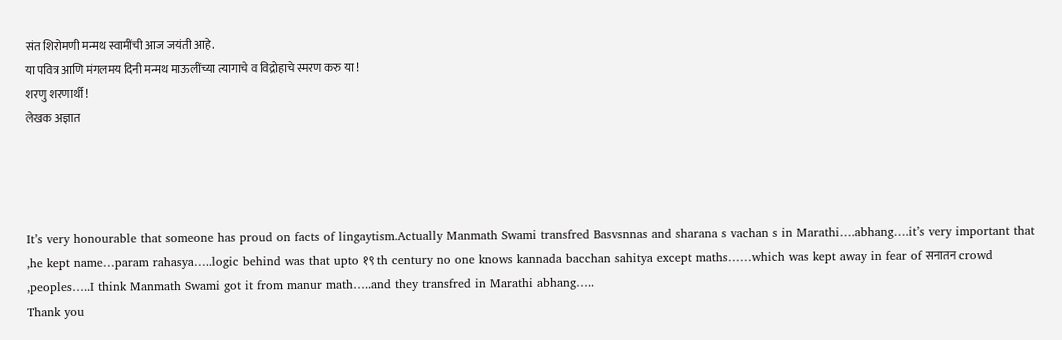संत शिरोमणी मन्मथ स्वामींची आज जयंती आहे.
या पवित्र आणि मंगलमय दिनी मन्मथ माऊलींच्या त्यागाचे व विद्रोहाचे स्मरण करु या !
शरणु शरणार्थी !
लेखक अज्ञात




It’s very honourable that someone has proud on facts of lingaytism.Actually Manmath Swami transfred Basvsnnas and sharana s vachan s in Marathi….abhang….it’s very important that ,he kept name…param rahasya…..logic behind was that upto १९ th century no one knows kannada bacchan sahitya except maths……which was kept away in fear of सनातन crowd ,peoples…..I think Manmath Swami got it from manur math…..and they transfred in Marathi abhang…..
Thank you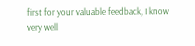first for your valuable feedback, I know very well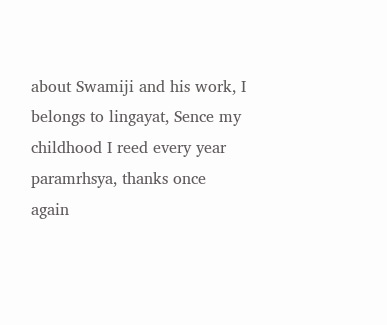about Swamiji and his work, I belongs to lingayat, Sence my childhood I reed every year paramrhsya, thanks once again